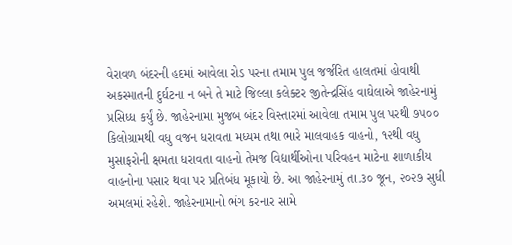વેરાવળ બંદરની હદમાં આવેલા રોડ પરના તમામ પુલ જર્જરિત હાલતમાં હોવાથી અકસ્માતની દુર્ઘટના ન બને તે માટે જિલ્લા કલેક્ટર જીતેન્દ્રસિંહ વાઘેલાએ જાહેરનામું પ્રસિધ્ધ કર્યું છે. જાહેરનામા મુજબ બંદર વિસ્તારમાં આવેલા તમામ પુલ પરથી ૭૫૦૦ કિલોગ્રામથી વધુ વજન ધરાવતા મધ્યમ તથા ભારે માલવાહક વાહનો, ૧૨થી વધુ મુસાફરોની ક્ષમતા ધરાવતા વાહનો તેમજ વિદ્યાર્થીઓના પરિવહન માટેના શાળાકીય વાહનોના પસાર થવા પર પ્રતિબંધ મૂકાયો છે. આ જાહેરનામું તા.૩૦ જૂન, ૨૦૨૭ સુધી અમલમાં રહેશે. જાહેરનામાનો ભંગ કરનાર સામે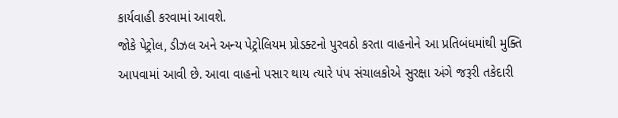કાર્યવાહી કરવામાં આવશે.
જોકે પેટ્રોલ, ડીઝલ અને અન્ય પેટ્રોલિયમ પ્રોડક્ટનો પુરવઠો કરતા વાહનોને આ પ્રતિબંધમાંથી મુક્તિ આપવામાં આવી છે. આવા વાહનો પસાર થાય ત્યારે પંપ સંચાલકોએ સુરક્ષા અંગે જરૂરી તકેદારી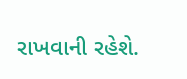રાખવાની રહેશે.